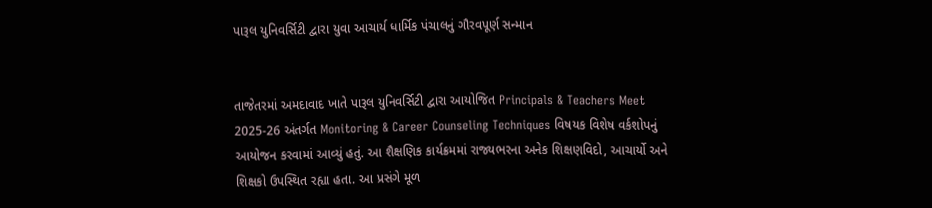પારૂલ યુનિવર્સિટી દ્વારા યુવા આચાર્ય ધાર્મિક પંચાલનું ગૌરવપૂર્ણ સન્માન


તાજેતરમાં અમદાવાદ ખાતે પારૂલ યુનિવર્સિટી દ્વારા આયોજિત Principals & Teachers Meet 2025-26 અંતર્ગત Monitoring & Career Counseling Techniques વિષયક વિશેષ વર્કશોપનું આયોજન કરવામાં આવ્યું હતું. આ શૈક્ષણિક કાર્યક્રમમાં રાજ્યભરના અનેક શિક્ષણવિદો, આચાર્યો અને શિક્ષકો ઉપસ્થિત રહ્યા હતા. આ પ્રસંગે મૂળ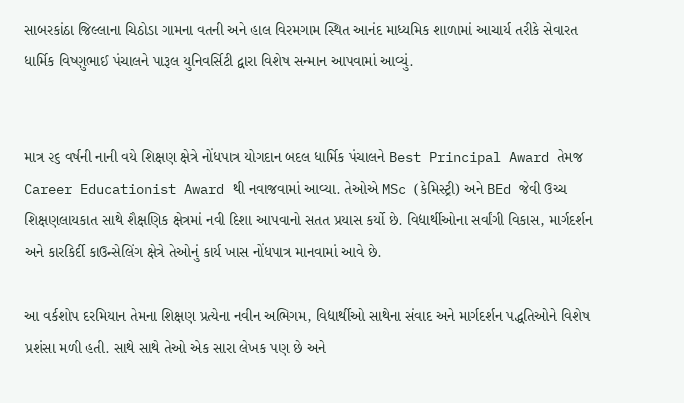સાબરકાંઠા જિલ્લાના ચિઠોડા ગામના વતની અને હાલ વિરમગામ સ્થિત આનંદ માધ્યમિક શાળામાં આચાર્ય તરીકે સેવારત ધાર્મિક વિષ્ણુભાઈ પંચાલને પારૂલ યુનિવર્સિટી દ્વારા વિશેષ સન્માન આપવામાં આવ્યું.


માત્ર ૨૬ વર્ષની નાની વયે શિક્ષણ ક્ષેત્રે નોંધપાત્ર યોગદાન બદલ ધાર્મિક પંચાલને Best Principal Award તેમજ Career Educationist Award થી નવાજવામાં આવ્યા. તેઓએ MSc (કેમિસ્ટ્રી) અને BEd જેવી ઉચ્ચ શિક્ષણલાયકાત સાથે શૈક્ષણિક ક્ષેત્રમાં નવી દિશા આપવાનો સતત પ્રયાસ કર્યો છે. વિદ્યાર્થીઓના સર્વાંગી વિકાસ, માર્ગદર્શન અને કારકિર્દી કાઉન્સેલિંગ ક્ષેત્રે તેઓનું કાર્ય ખાસ નોંધપાત્ર માનવામાં આવે છે.

આ વર્કશોપ દરમિયાન તેમના શિક્ષણ પ્રત્યેના નવીન અભિગમ, વિદ્યાર્થીઓ સાથેના સંવાદ અને માર્ગદર્શન પદ્ધતિઓને વિશેષ પ્રશંસા મળી હતી. સાથે સાથે તેઓ એક સારા લેખક પણ છે અને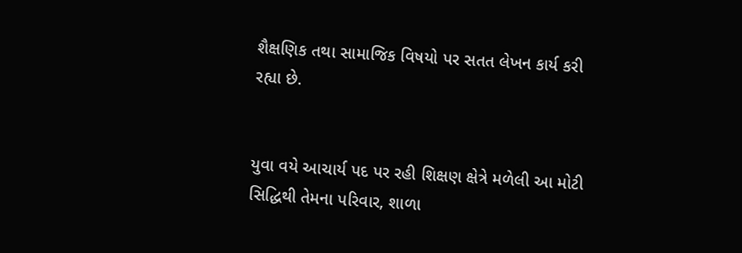શૈક્ષણિક તથા સામાજિક વિષયો પર સતત લેખન કાર્ય કરી રહ્યા છે.


યુવા વયે આચાર્ય પદ પર રહી શિક્ષણ ક્ષેત્રે મળેલી આ મોટી સિદ્ધિથી તેમના પરિવાર, શાળા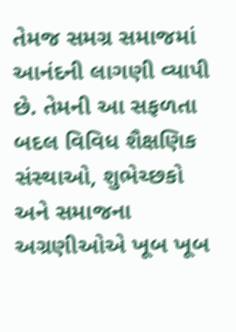તેમજ સમગ્ર સમાજમાં આનંદની લાગણી વ્યાપી છે. તેમની આ સફળતા બદલ વિવિધ શૈક્ષણિક સંસ્થાઓ, શુભેચ્છકો અને સમાજના અગ્રણીઓએ ખૂબ ખૂબ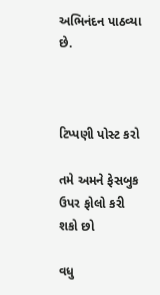અભિનંદન પાઠવ્યા છે.



ટિપ્પણી પોસ્ટ કરો

તમે અમને ફેસબુક ઉપર ફોલો કરી શકો છો

વધુ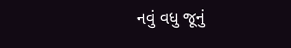નવું વધુ જૂનું